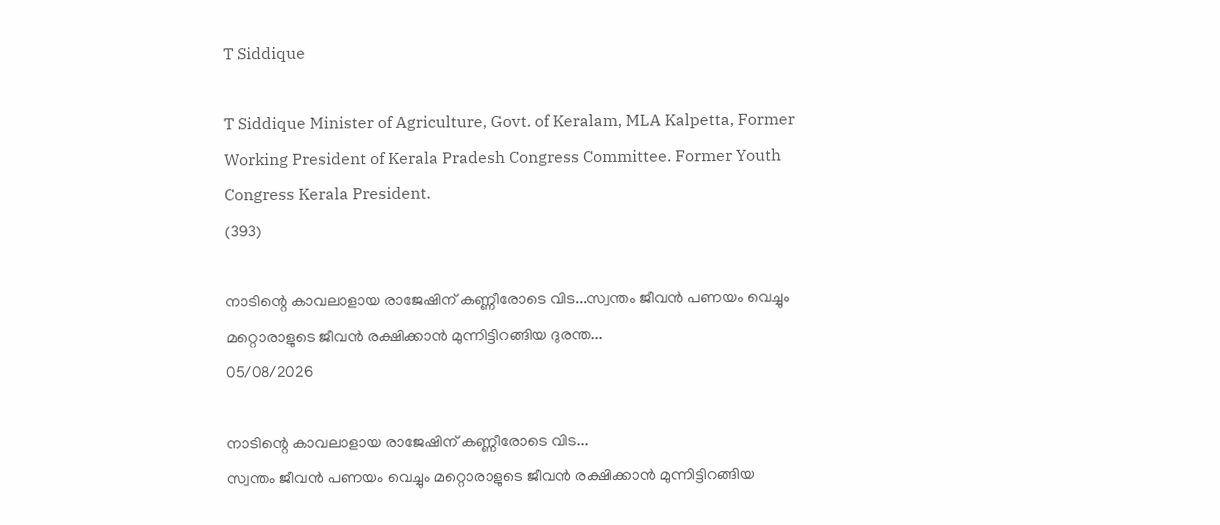T Siddique

T Siddique Minister of Agriculture, Govt. of Keralam, MLA Kalpetta, Former Working President of Kerala Pradesh Congress Committee. Former Youth Congress Kerala President.
(393)

നാടിന്റെ കാവലാളായ രാജേഷിന് കണ്ണീരോടെ വിട...സ്വന്തം ജീവൻ പണയം വെച്ചും മറ്റൊരാളുടെ ജീവൻ രക്ഷിക്കാൻ മുന്നിട്ടിറങ്ങിയ ദുരന്ത...
05/08/2026

നാടിന്റെ കാവലാളായ രാജേഷിന് കണ്ണീരോടെ വിട...
സ്വന്തം ജീവൻ പണയം വെച്ചും മറ്റൊരാളുടെ ജീവൻ രക്ഷിക്കാൻ മുന്നിട്ടിറങ്ങിയ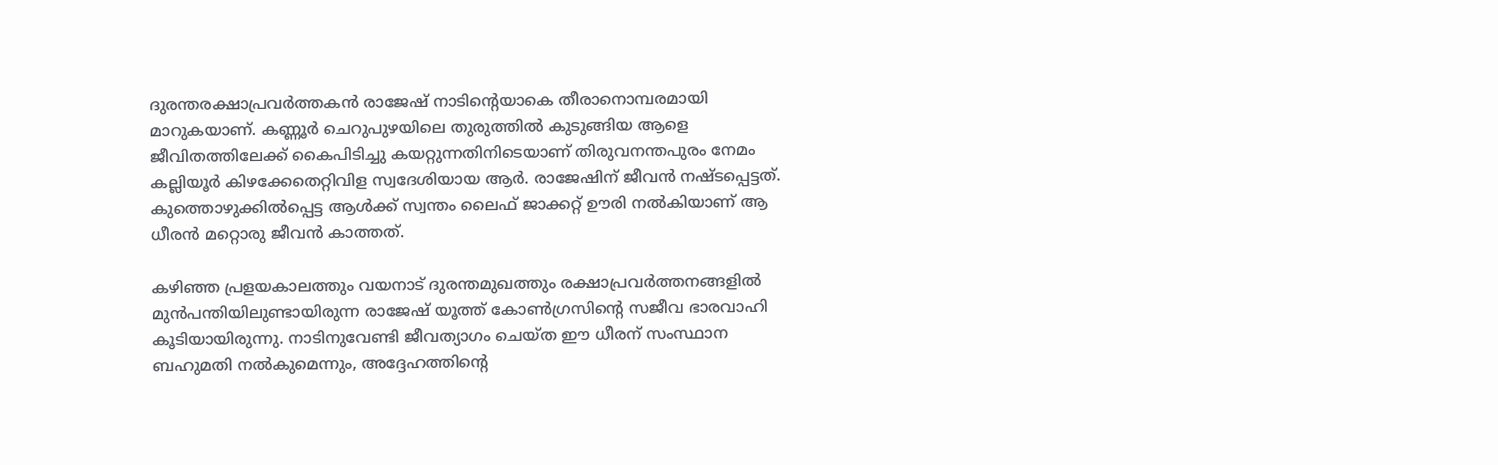ദുരന്തരക്ഷാപ്രവർത്തകൻ രാജേഷ് നാടിന്റെയാകെ തീരാനൊമ്പരമായി മാറുകയാണ്. കണ്ണൂർ ചെറുപുഴയിലെ തുരുത്തിൽ കുടുങ്ങിയ ആളെ ജീവിതത്തിലേക്ക് കൈപിടിച്ചു കയറ്റുന്നതിനിടെയാണ് തിരുവനന്തപുരം നേമം കല്ലിയൂർ കിഴക്കേതെറ്റിവിള സ്വദേശിയായ ആർ. രാജേഷിന് ജീവൻ നഷ്ടപ്പെട്ടത്. കുത്തൊഴുക്കിൽപ്പെട്ട ആൾക്ക് സ്വന്തം ലൈഫ് ജാക്കറ്റ് ഊരി നൽകിയാണ് ആ ധീരൻ മറ്റൊരു ജീവൻ കാത്തത്.

കഴിഞ്ഞ പ്രളയകാലത്തും വയനാട് ദുരന്തമുഖത്തും രക്ഷാപ്രവർത്തനങ്ങളിൽ മുൻപന്തിയിലുണ്ടായിരുന്ന രാജേഷ് യൂത്ത് കോൺഗ്രസിന്റെ സജീവ ഭാരവാഹി കൂടിയായിരുന്നു. നാടിനുവേണ്ടി ജീവത്യാഗം ചെയ്ത ഈ ധീരന് സംസ്ഥാന ബഹുമതി നൽകുമെന്നും, അദ്ദേഹത്തിന്റെ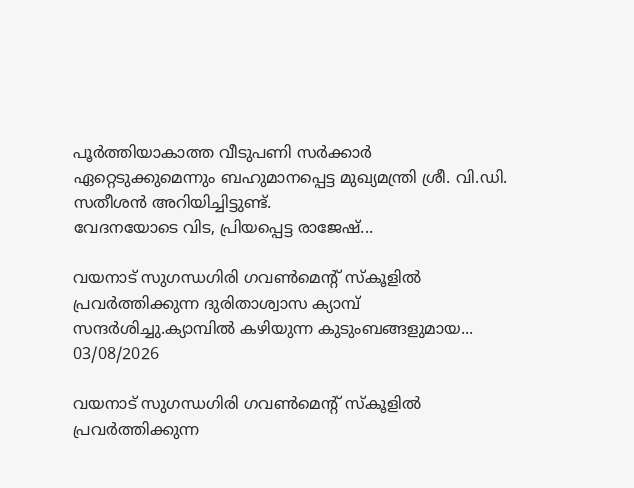പൂർത്തിയാകാത്ത വീടുപണി സർക്കാർ ഏറ്റെടുക്കുമെന്നും ബഹുമാനപ്പെട്ട മുഖ്യമന്ത്രി ശ്രീ. വി.ഡി. സതീശൻ അറിയിച്ചിട്ടുണ്ട്.
വേദനയോടെ വിട, പ്രിയപ്പെട്ട രാജേഷ്...

വയനാട് സുഗന്ധഗിരി ഗവൺമെന്റ് സ്‌കൂളിൽ പ്രവർത്തിക്കുന്ന ദുരിതാശ്വാസ ക്യാമ്പ് സന്ദർശിച്ചു.ക്യാമ്പിൽ കഴിയുന്ന കുടുംബങ്ങളുമായ...
03/08/2026

വയനാട് സുഗന്ധഗിരി ഗവൺമെന്റ് സ്‌കൂളിൽ പ്രവർത്തിക്കുന്ന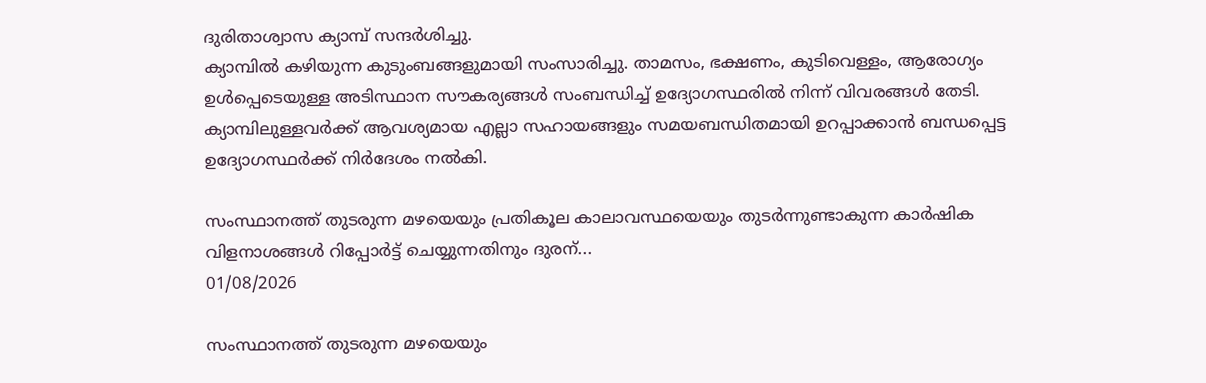ദുരിതാശ്വാസ ക്യാമ്പ് സന്ദർശിച്ചു.
ക്യാമ്പിൽ കഴിയുന്ന കുടുംബങ്ങളുമായി സംസാരിച്ചു. താമസം, ഭക്ഷണം, കുടിവെള്ളം, ആരോഗ്യം ഉൾപ്പെടെയുള്ള അടിസ്ഥാന സൗകര്യങ്ങൾ സംബന്ധിച്ച് ഉദ്യോഗസ്ഥരിൽ നിന്ന് വിവരങ്ങൾ തേടി. ക്യാമ്പിലുള്ളവർക്ക് ആവശ്യമായ എല്ലാ സഹായങ്ങളും സമയബന്ധിതമായി ഉറപ്പാക്കാൻ ബന്ധപ്പെട്ട ഉദ്യോഗസ്ഥർക്ക് നിർദേശം നൽകി.

സംസ്ഥാനത്ത് തുടരുന്ന മഴയെയും പ്രതികൂല കാലാവസ്ഥയെയും തുടർന്നുണ്ടാകുന്ന കാർഷിക വിളനാശങ്ങൾ റിപ്പോർട്ട് ചെയ്യുന്നതിനും ദുരന്...
01/08/2026

സംസ്ഥാനത്ത് തുടരുന്ന മഴയെയും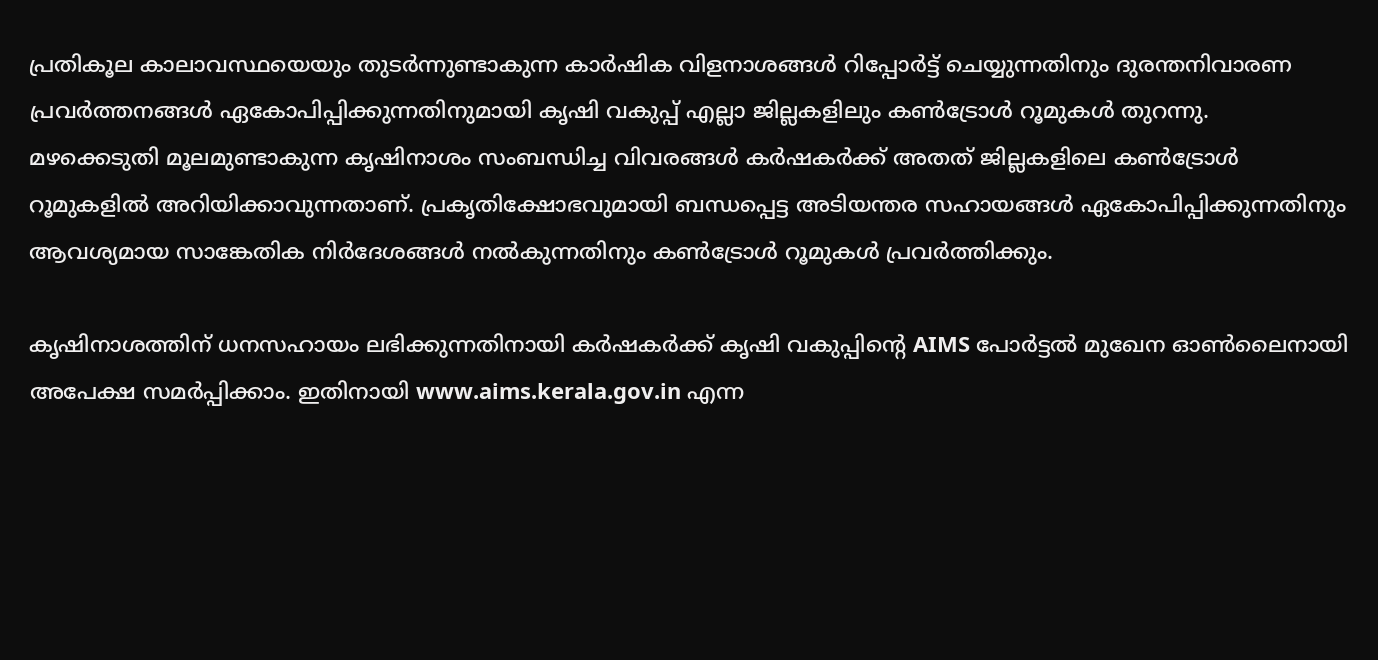പ്രതികൂല കാലാവസ്ഥയെയും തുടർന്നുണ്ടാകുന്ന കാർഷിക വിളനാശങ്ങൾ റിപ്പോർട്ട് ചെയ്യുന്നതിനും ദുരന്തനിവാരണ പ്രവർത്തനങ്ങൾ ഏകോപിപ്പിക്കുന്നതിനുമായി കൃഷി വകുപ്പ് എല്ലാ ജില്ലകളിലും കൺട്രോൾ റൂമുകൾ തുറന്നു.
മഴക്കെടുതി മൂലമുണ്ടാകുന്ന കൃഷിനാശം സംബന്ധിച്ച വിവരങ്ങൾ കർഷകർക്ക് അതത് ജില്ലകളിലെ കൺട്രോൾ റൂമുകളിൽ അറിയിക്കാവുന്നതാണ്. പ്രകൃതിക്ഷോഭവുമായി ബന്ധപ്പെട്ട അടിയന്തര സഹായങ്ങൾ ഏകോപിപ്പിക്കുന്നതിനും ആവശ്യമായ സാങ്കേതിക നിർദേശങ്ങൾ നൽകുന്നതിനും കൺട്രോൾ റൂമുകൾ പ്രവർത്തിക്കും.

കൃഷിനാശത്തിന് ധനസഹായം ലഭിക്കുന്നതിനായി കർഷകർക്ക് കൃഷി വകുപ്പിന്റെ AIMS പോർട്ടൽ മുഖേന ഓൺലൈനായി അപേക്ഷ സമർപ്പിക്കാം. ഇതിനായി www.aims.kerala.gov.in എന്ന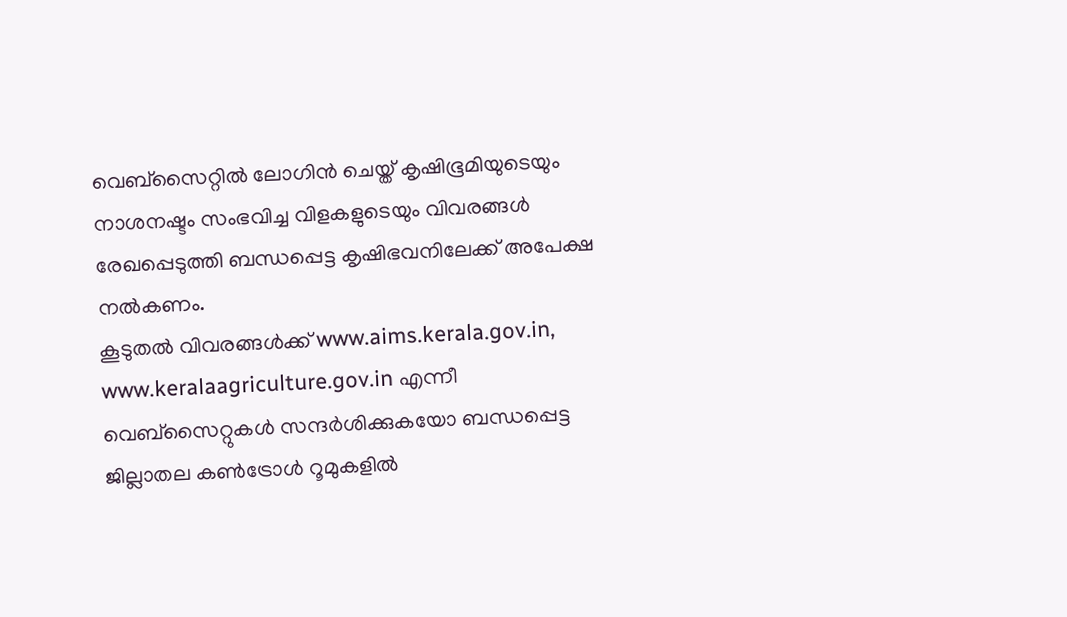വെബ്സൈറ്റിൽ ലോഗിൻ ചെയ്ത് കൃഷിഭൂമിയുടെയും നാശനഷ്ടം സംഭവിച്ച വിളകളുടെയും വിവരങ്ങൾ രേഖപ്പെടുത്തി ബന്ധപ്പെട്ട കൃഷിഭവനിലേക്ക് അപേക്ഷ നൽകണം.
കൂടുതൽ വിവരങ്ങൾക്ക് www.aims.kerala.gov.in, www.keralaagriculture.gov.in എന്നീ വെബ്സൈറ്റുകൾ സന്ദർശിക്കുകയോ ബന്ധപ്പെട്ട ജില്ലാതല കൺട്രോൾ റൂമുകളിൽ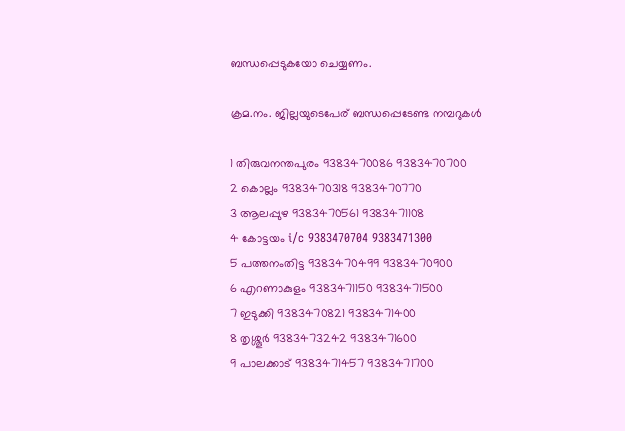ബന്ധപ്പെടുകയോ ചെയ്യണം.

ക്രമ.നം. ജില്ലയുടെപേര് ബന്ധപ്പെടേണ്ട നമ്പറുകൾ

1 തിരുവനന്തപുരം 9383470086 9383470700
2 കൊല്ലം 9383470318 9383470770
3 ആലപ്പുഴ 9383470561 9383471108
4 കോട്ടയം i/c 9383470704 9383471300
5 പത്തനംതിട്ട 9383470499 9383470900
6 എറണാകുളം 9383471150 9383471500
7 ഇടുക്കി 9383470821 9383471400
8 തൃശ്ശൂർ 9383473242 9383471600
9 പാലക്കാട് 9383471457 9383471700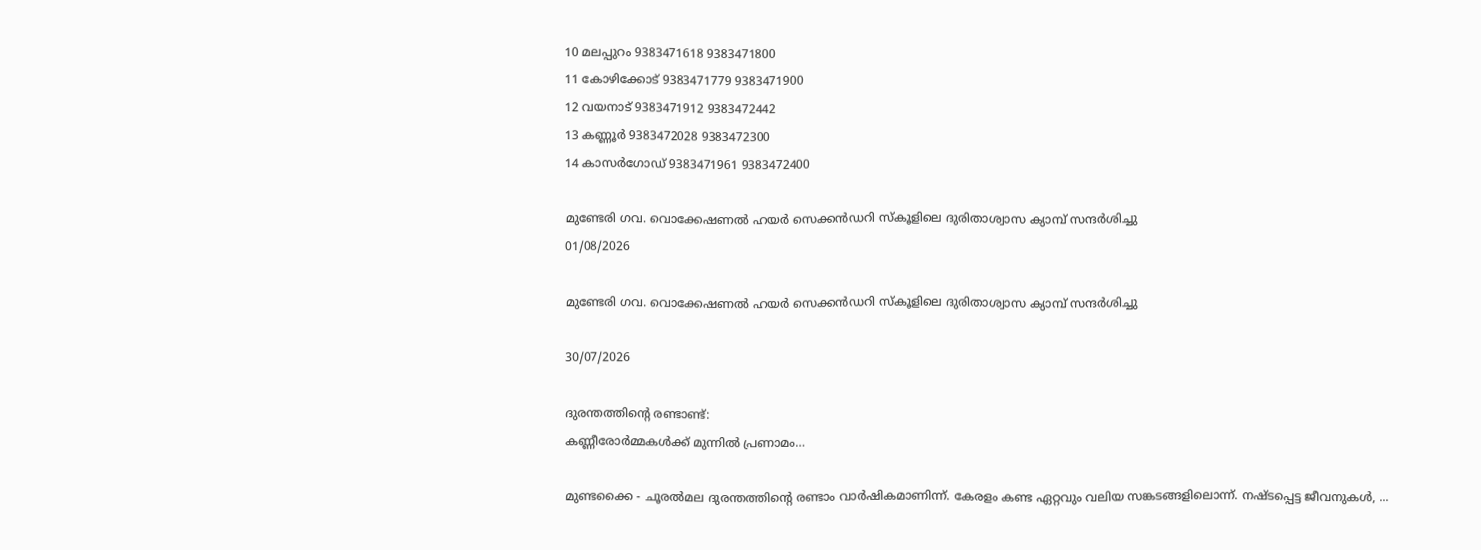10 മലപ്പുറം 9383471618 9383471800
11 കോഴിക്കോട് 9383471779 9383471900
12 വയനാട് 9383471912 9383472442
13 കണ്ണൂർ 9383472028 9383472300
14 കാസർഗോഡ് 9383471961 9383472400

മുണ്ടേരി ഗവ. വൊക്കേഷണൽ ഹയർ സെക്കൻഡറി സ്‌കൂളിലെ ദുരിതാശ്വാസ ക്യാമ്പ് സന്ദർശിച്ചു
01/08/2026

മുണ്ടേരി ഗവ. വൊക്കേഷണൽ ഹയർ സെക്കൻഡറി സ്‌കൂളിലെ ദുരിതാശ്വാസ ക്യാമ്പ് സന്ദർശിച്ചു

30/07/2026

ദുരന്തത്തിന്റെ രണ്ടാണ്ട്:
കണ്ണീരോർമ്മകൾക്ക് മുന്നിൽ പ്രണാമം…

മുണ്ടക്കൈ - ചൂരൽമല ദുരന്തത്തിന്റെ രണ്ടാം വാർഷികമാണിന്ന്. കേരളം കണ്ട ഏറ്റവും വലിയ സങ്കടങ്ങളിലൊന്ന്. നഷ്ടപ്പെട്ട ജീവനുകൾ, ...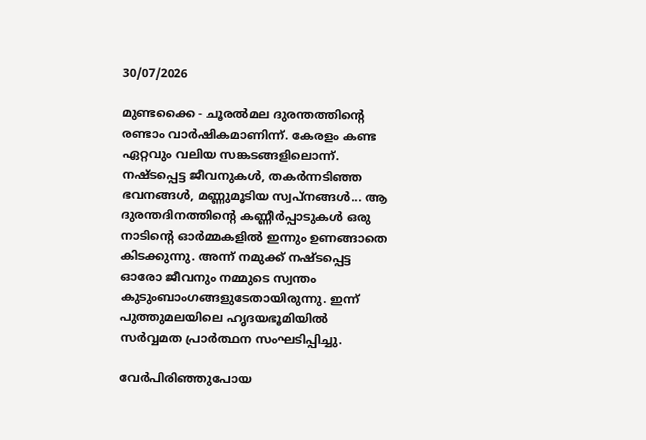30/07/2026

മുണ്ടക്കൈ - ചൂരൽമല ദുരന്തത്തിന്റെ രണ്ടാം വാർഷികമാണിന്ന്. കേരളം കണ്ട ഏറ്റവും വലിയ സങ്കടങ്ങളിലൊന്ന്. നഷ്ടപ്പെട്ട ജീവനുകൾ, തകർന്നടിഞ്ഞ ഭവനങ്ങൾ, മണ്ണുമൂടിയ സ്വപ്നങ്ങൾ... ആ ദുരന്തദിനത്തിന്റെ കണ്ണീർപ്പാടുകൾ ഒരു നാടിന്റെ ഓർമ്മകളിൽ ഇന്നും ഉണങ്ങാതെ കിടക്കുന്നു. അന്ന് നമുക്ക് നഷ്ടപ്പെട്ട ഓരോ ജീവനും നമ്മുടെ സ്വന്തം കുടുംബാംഗങ്ങളുടേതായിരുന്നു. ഇന്ന് പുത്തുമലയിലെ ഹൃദയഭൂമിയിൽ സർവ്വമത പ്രാർത്ഥന സംഘടിപ്പിച്ചു.

വേർപിരിഞ്ഞുപോയ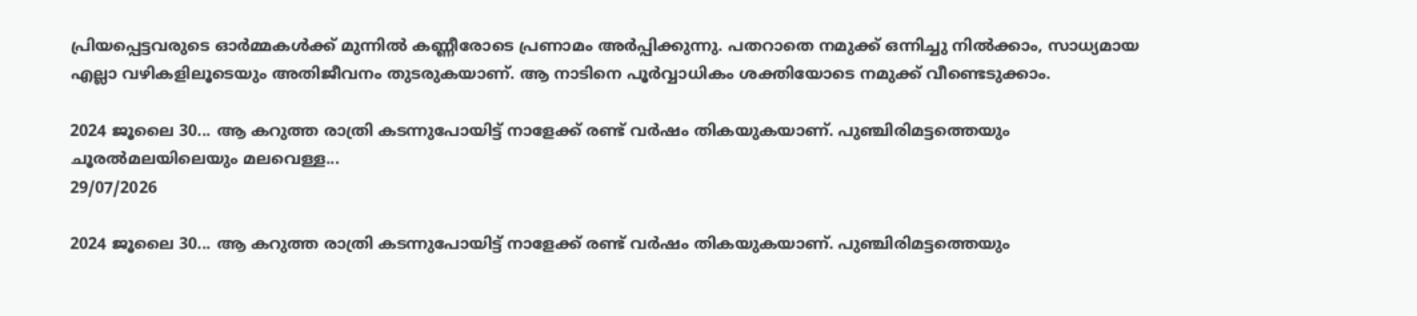പ്രിയപ്പെട്ടവരുടെ ഓർമ്മകൾക്ക് മുന്നിൽ കണ്ണീരോടെ പ്രണാമം അർപ്പിക്കുന്നു. പതറാതെ നമുക്ക് ഒന്നിച്ചു നിൽക്കാം, സാധ്യമായ എല്ലാ വഴികളിലൂടെയും അതിജീവനം തുടരുകയാണ്. ആ നാടിനെ പൂർവ്വാധികം ശക്തിയോടെ നമുക്ക് വീണ്ടെടുക്കാം.

2024 ജൂലൈ 30... ആ കറുത്ത രാത്രി കടന്നുപോയിട്ട് നാളേക്ക് രണ്ട് വർഷം തികയുകയാണ്. പുഞ്ചിരിമട്ടത്തെയും ചൂരൽമലയിലെയും മലവെള്ള...
29/07/2026

2024 ജൂലൈ 30... ആ കറുത്ത രാത്രി കടന്നുപോയിട്ട് നാളേക്ക് രണ്ട് വർഷം തികയുകയാണ്. പുഞ്ചിരിമട്ടത്തെയും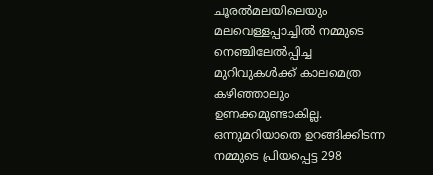ചൂരൽമലയിലെയും മലവെള്ളപ്പാച്ചിൽ നമ്മുടെ നെഞ്ചിലേൽപ്പിച്ച മുറിവുകൾക്ക് കാലമെത്ര കഴിഞ്ഞാലും ഉണക്കമുണ്ടാകില്ല. ഒന്നുമറിയാതെ ഉറങ്ങിക്കിടന്ന നമ്മുടെ പ്രിയപ്പെട്ട 298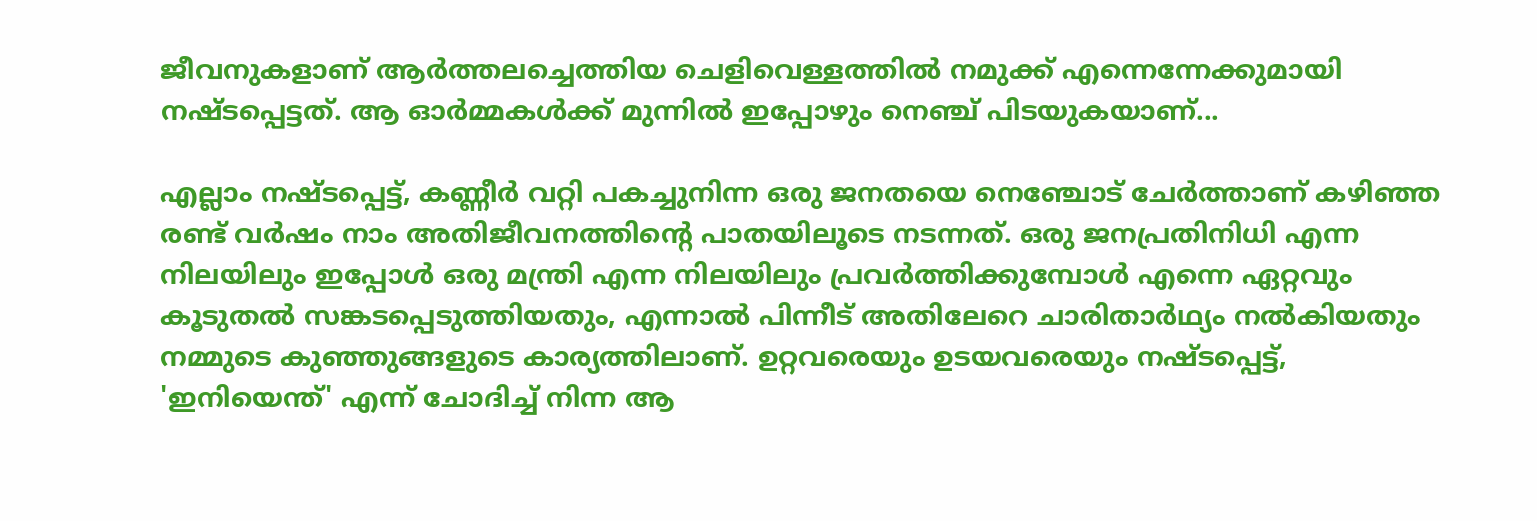ജീവനുകളാണ് ആർത്തലച്ചെത്തിയ ചെളിവെള്ളത്തിൽ നമുക്ക് എന്നെന്നേക്കുമായി നഷ്ടപ്പെട്ടത്. ആ ഓർമ്മകൾക്ക് മുന്നിൽ ഇപ്പോഴും നെഞ്ച് പിടയുകയാണ്...

എല്ലാം നഷ്ടപ്പെട്ട്, കണ്ണീർ വറ്റി പകച്ചുനിന്ന ഒരു ജനതയെ നെഞ്ചോട് ചേർത്താണ് കഴിഞ്ഞ രണ്ട് വർഷം നാം അതിജീവനത്തിന്റെ പാതയിലൂടെ നടന്നത്. ഒരു ജനപ്രതിനിധി എന്ന നിലയിലും ഇപ്പോൾ ഒരു മന്ത്രി എന്ന നിലയിലും പ്രവർത്തിക്കുമ്പോൾ എന്നെ ഏറ്റവും കൂടുതൽ സങ്കടപ്പെടുത്തിയതും, എന്നാൽ പിന്നീട് അതിലേറെ ചാരിതാർഥ്യം നൽകിയതും നമ്മുടെ കുഞ്ഞുങ്ങളുടെ കാര്യത്തിലാണ്. ഉറ്റവരെയും ഉടയവരെയും നഷ്ടപ്പെട്ട്, 'ഇനിയെന്ത്' എന്ന് ചോദിച്ച് നിന്ന ആ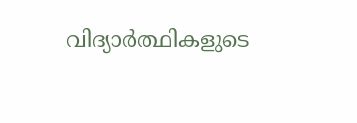വിദ്യാർത്ഥികളുടെ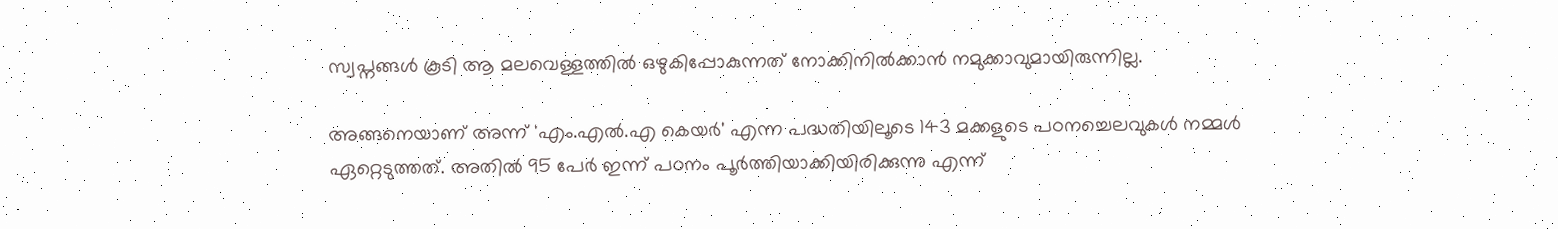സ്വപ്നങ്ങൾ കൂടി ആ മലവെള്ളത്തിൽ ഒഴുകിപ്പോകുന്നത് നോക്കിനിൽക്കാൻ നമുക്കാവുമായിരുന്നില്ല.

അങ്ങനെയാണ് അന്ന് 'എം.എൽ.എ കെയർ' എന്ന പദ്ധതിയിലൂടെ 143 മക്കളുടെ പഠനച്ചെലവുകൾ നമ്മൾ ഏറ്റെടുത്തത്. അതിൽ 95 പേർ ഇന്ന് പഠനം പൂർത്തിയാക്കിയിരിക്കുന്നു എന്ന്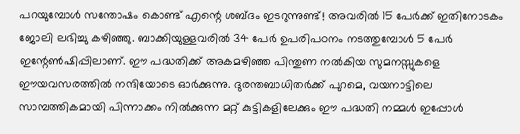പറയുമ്പോൾ സന്തോഷം കൊണ്ട് എന്റെ ശബ്ദം ഇടറുന്നുണ്ട്! അവരിൽ 15 പേർക്ക് ഇതിനോടകം ജോലി ലഭിച്ചു കഴിഞ്ഞു. ബാക്കിയുള്ളവരിൽ 34 പേർ ഉപരിപഠനം നടത്തുമ്പോൾ 5 പേർ ഇന്റേൺഷിപ്പിലാണ്. ഈ പദ്ധതിക്ക് അകമഴിഞ്ഞ പിന്തുണ നൽകിയ സുമനസ്സുകളെ ഈയവസരത്തിൽ നന്ദിയോടെ ഓർക്കുന്നു. ദുരന്തബാധിതർക്ക് പുറമെ, വയനാട്ടിലെ സാമ്പത്തികമായി പിന്നാക്കം നിൽക്കുന്ന മറ്റ് കുട്ടികളിലേക്കും ഈ പദ്ധതി നമ്മൾ ഇപ്പോൾ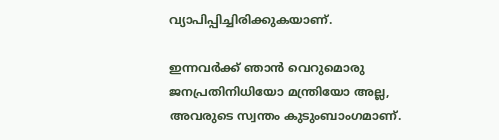വ്യാപിപ്പിച്ചിരിക്കുകയാണ്.

ഇന്നവർക്ക് ഞാൻ വെറുമൊരു ജനപ്രതിനിധിയോ മന്ത്രിയോ അല്ല, അവരുടെ സ്വന്തം കുടുംബാംഗമാണ്.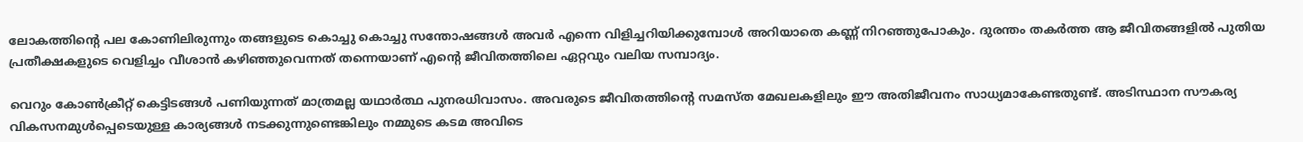ലോകത്തിന്റെ പല കോണിലിരുന്നും തങ്ങളുടെ കൊച്ചു കൊച്ചു സന്തോഷങ്ങൾ അവർ എന്നെ വിളിച്ചറിയിക്കുമ്പോൾ അറിയാതെ കണ്ണ് നിറഞ്ഞുപോകും. ദുരന്തം തകർത്ത ആ ജീവിതങ്ങളിൽ പുതിയ പ്രതീക്ഷകളുടെ വെളിച്ചം വീശാൻ കഴിഞ്ഞുവെന്നത് തന്നെയാണ് എന്റെ ജീവിതത്തിലെ ഏറ്റവും വലിയ സമ്പാദ്യം.

വെറും കോൺക്രീറ്റ് കെട്ടിടങ്ങൾ പണിയുന്നത് മാത്രമല്ല യഥാർത്ഥ പുനരധിവാസം. അവരുടെ ജീവിതത്തിന്റെ സമസ്ത മേഖലകളിലും ഈ അതിജീവനം സാധ്യമാകേണ്ടതുണ്ട്. അടിസ്ഥാന സൗകര്യ വികസനമുൾപ്പെടെയുള്ള കാര്യങ്ങൾ നടക്കുന്നുണ്ടെങ്കിലും നമ്മുടെ കടമ അവിടെ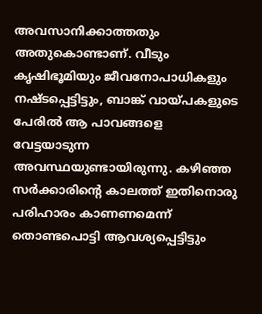അവസാനിക്കാത്തതും അതുകൊണ്ടാണ്. വീടും കൃഷിഭൂമിയും ജീവനോപാധികളും നഷ്ടപ്പെട്ടിട്ടും, ബാങ്ക് വായ്പകളുടെ പേരിൽ ആ പാവങ്ങളെ വേട്ടയാടുന്ന അവസ്ഥയുണ്ടായിരുന്നു. കഴിഞ്ഞ സർക്കാരിന്റെ കാലത്ത് ഇതിനൊരു പരിഹാരം കാണണമെന്ന് തൊണ്ടപൊട്ടി ആവശ്യപ്പെട്ടിട്ടും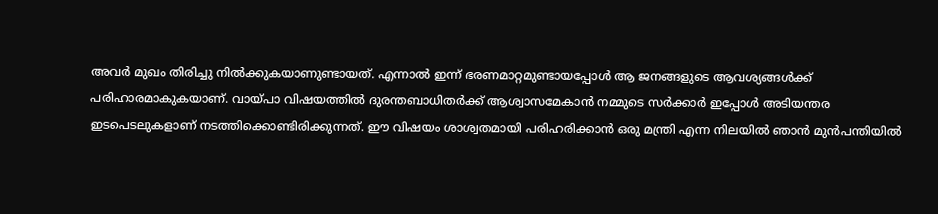അവർ മുഖം തിരിച്ചു നിൽക്കുകയാണുണ്ടായത്. എന്നാൽ ഇന്ന് ഭരണമാറ്റമുണ്ടായപ്പോൾ ആ ജനങ്ങളുടെ ആവശ്യങ്ങൾക്ക് പരിഹാരമാകുകയാണ്. വായ്പാ വിഷയത്തിൽ ദുരന്തബാധിതർക്ക് ആശ്വാസമേകാൻ നമ്മുടെ സർക്കാർ ഇപ്പോൾ അടിയന്തര ഇടപെടലുകളാണ് നടത്തിക്കൊണ്ടിരിക്കുന്നത്. ഈ വിഷയം ശാശ്വതമായി പരിഹരിക്കാൻ ഒരു മന്ത്രി എന്ന നിലയിൽ ഞാൻ മുൻപന്തിയിൽ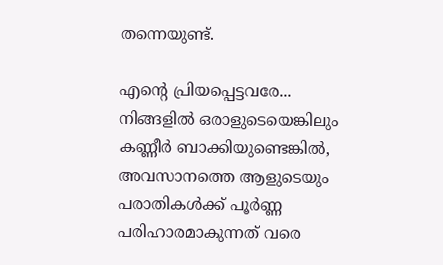തന്നെയുണ്ട്.

എന്റെ പ്രിയപ്പെട്ടവരേ... നിങ്ങളിൽ ഒരാളുടെയെങ്കിലും കണ്ണീർ ബാക്കിയുണ്ടെങ്കിൽ, അവസാനത്തെ ആളുടെയും പരാതികൾക്ക് പൂർണ്ണ പരിഹാരമാകുന്നത് വരെ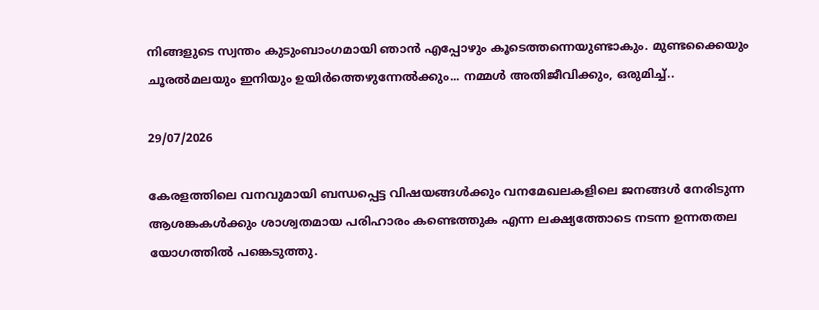നിങ്ങളുടെ സ്വന്തം കുടുംബാംഗമായി ഞാൻ എപ്പോഴും കൂടെത്തന്നെയുണ്ടാകും. മുണ്ടക്കൈയും ചൂരൽമലയും ഇനിയും ഉയിർത്തെഴുന്നേൽക്കും... നമ്മൾ അതിജീവിക്കും, ഒരുമിച്ച്..

29/07/2026

കേരളത്തിലെ വനവുമായി ബന്ധപ്പെട്ട വിഷയങ്ങൾക്കും വനമേഖലകളിലെ ജനങ്ങൾ നേരിടുന്ന ആശങ്കകൾക്കും ശാശ്വതമായ പരിഹാരം കണ്ടെത്തുക എന്ന ലക്ഷ്യത്തോടെ നടന്ന ഉന്നതതല യോഗത്തിൽ പങ്കെടുത്തു.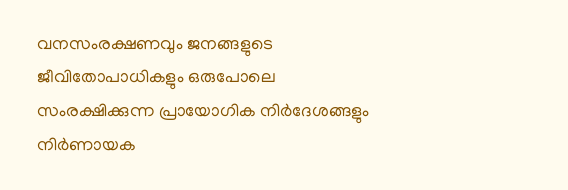വനസംരക്ഷണവും ജനങ്ങളുടെ ജീവിതോപാധികളും ഒരുപോലെ സംരക്ഷിക്കുന്ന പ്രായോഗിക നിർദേശങ്ങളും നിർണായക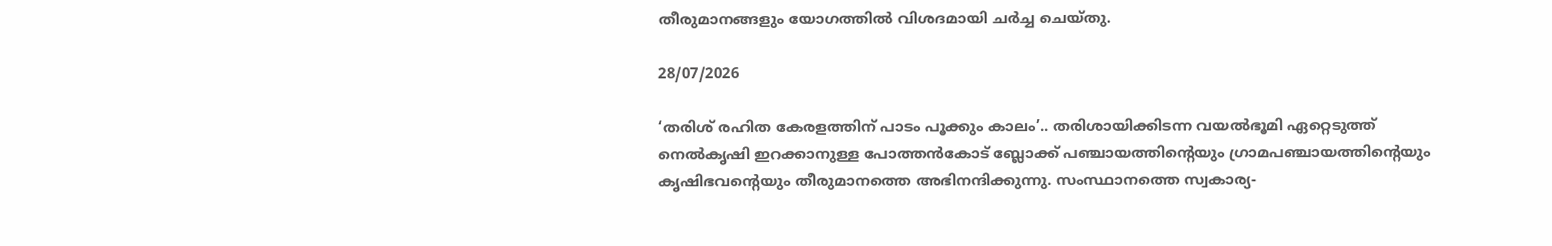തീരുമാനങ്ങളും യോഗത്തിൽ വിശദമായി ചർച്ച ചെയ്തു.

28/07/2026

‘തരിശ് രഹിത കേരളത്തിന്‌ പാടം പൂക്കും കാലം’.. തരിശായിക്കിടന്ന വയൽഭൂമി ഏറ്റെടുത്ത് നെൽകൃഷി ഇറക്കാനുള്ള പോത്തൻകോട് ബ്ലോക്ക് പഞ്ചായത്തിന്റെയും ഗ്രാമപഞ്ചായത്തിന്റെയും കൃഷിഭവന്റെയും തീരുമാനത്തെ അഭിനന്ദിക്കുന്നു. സംസ്ഥാനത്തെ സ്വകാര്യ-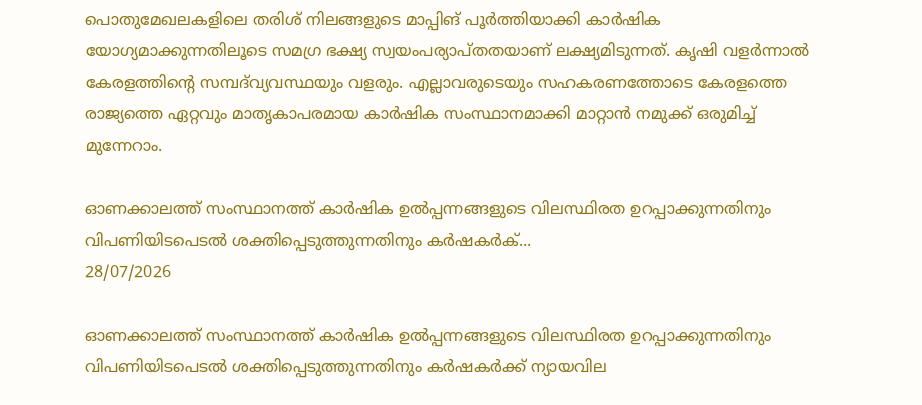പൊതുമേഖലകളിലെ തരിശ് നിലങ്ങളുടെ മാപ്പിങ് പൂര്‍ത്തിയാക്കി കാര്‍ഷിക യോഗ്യമാക്കുന്നതിലൂടെ സമഗ്ര ഭക്ഷ്യ സ്വയംപര്യാപ്‌തതയാണ് ലക്ഷ്യമിടുന്നത്. കൃഷി വളർന്നാൽ കേരളത്തിന്റെ സമ്പദ്‌വ്യവസ്ഥയും വളരും. എല്ലാവരുടെയും സഹകരണത്തോടെ കേരളത്തെ രാജ്യത്തെ ഏറ്റവും മാതൃകാപരമായ കാർഷിക സംസ്ഥാനമാക്കി മാറ്റാൻ നമുക്ക് ഒരുമിച്ച് മുന്നേറാം.

ഓണക്കാലത്ത് സംസ്ഥാനത്ത് കാർഷിക ഉൽപ്പന്നങ്ങളുടെ വിലസ്ഥിരത ഉറപ്പാക്കുന്നതിനും വിപണിയിടപെടൽ ശക്തിപ്പെടുത്തുന്നതിനും കർഷകർക്...
28/07/2026

ഓണക്കാലത്ത് സംസ്ഥാനത്ത് കാർഷിക ഉൽപ്പന്നങ്ങളുടെ വിലസ്ഥിരത ഉറപ്പാക്കുന്നതിനും വിപണിയിടപെടൽ ശക്തിപ്പെടുത്തുന്നതിനും കർഷകർക്ക് ന്യായവില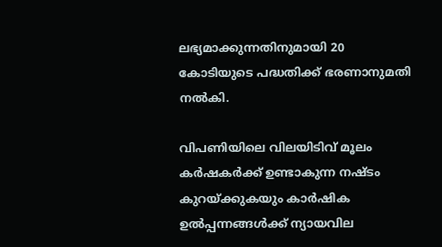ലഭ്യമാക്കുന്നതിനുമായി 20 കോടിയുടെ പദ്ധതിക്ക് ഭരണാനുമതി നൽകി.

വിപണിയിലെ വിലയിടിവ് മൂലം കർഷകർക്ക് ഉണ്ടാകുന്ന നഷ്ടം കുറയ്ക്കുകയും കാർഷിക ഉൽപ്പന്നങ്ങൾക്ക് ന്യായവില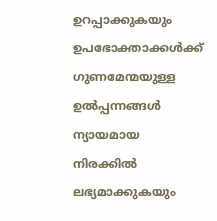ഉറപ്പാക്കുകയും ഉപഭോക്താക്കൾക്ക് ഗുണമേന്മയുള്ള ഉൽപ്പന്നങ്ങൾ ന്യായമായ നിരക്കിൽ ലഭ്യമാക്കുകയും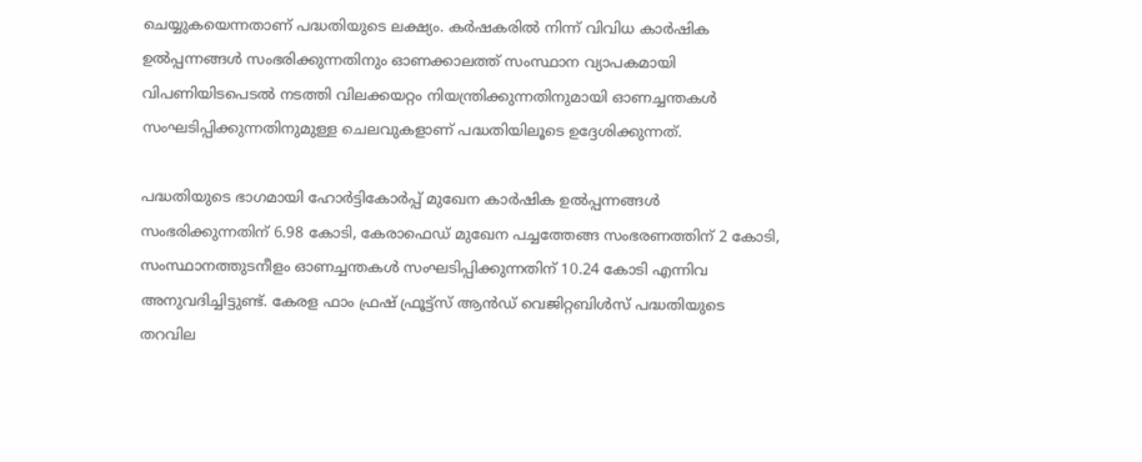ചെയ്യുകയെന്നതാണ് പദ്ധതിയുടെ ലക്ഷ്യം. കർഷകരിൽ നിന്ന് വിവിധ കാർഷിക ഉൽപ്പന്നങ്ങൾ സംഭരിക്കുന്നതിനും ഓണക്കാലത്ത് സംസ്ഥാന വ്യാപകമായി വിപണിയിടപെടൽ നടത്തി വിലക്കയറ്റം നിയന്ത്രിക്കുന്നതിനുമായി ഓണച്ചന്തകൾ സംഘടിപ്പിക്കുന്നതിനുമുള്ള ചെലവുകളാണ് പദ്ധതിയിലൂടെ ഉദ്ദേശിക്കുന്നത്.

പദ്ധതിയുടെ ഭാഗമായി ഹോർട്ടികോർപ്പ് മുഖേന കാർഷിക ഉൽപ്പന്നങ്ങൾ സംഭരിക്കുന്നതിന് 6.98 കോടി, കേരാഫെഡ് മുഖേന പച്ചത്തേങ്ങ സംഭരണത്തിന് 2 കോടി, സംസ്ഥാനത്തുടനീളം ഓണച്ചന്തകൾ സംഘടിപ്പിക്കുന്നതിന് 10.24 കോടി എന്നിവ അനുവദിച്ചിട്ടുണ്ട്. കേരള ഫാം ഫ്രഷ് ഫ്രൂട്ട്സ് ആൻഡ് വെജിറ്റബിൾസ് പദ്ധതിയുടെ തറവില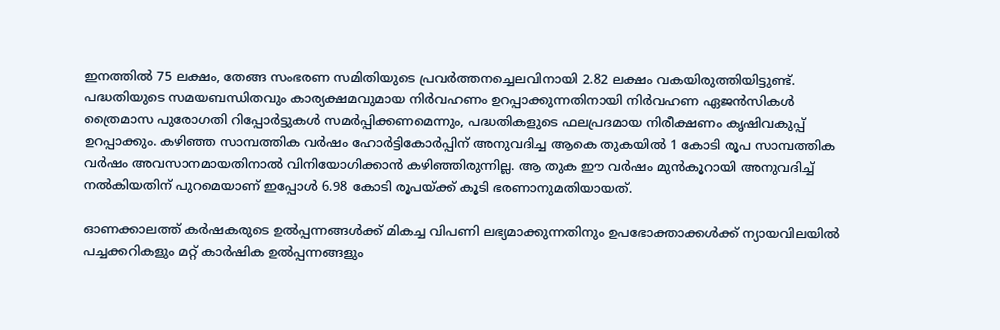ഇനത്തിൽ 75 ലക്ഷം, തേങ്ങ സംഭരണ സമിതിയുടെ പ്രവർത്തനച്ചെലവിനായി 2.82 ലക്ഷം വകയിരുത്തിയിട്ടുണ്ട്. പദ്ധതിയുടെ സമയബന്ധിതവും കാര്യക്ഷമവുമായ നിർവഹണം ഉറപ്പാക്കുന്നതിനായി നിർവഹണ ഏജൻസികൾ ത്രൈമാസ പുരോഗതി റിപ്പോർട്ടുകൾ സമർപ്പിക്കണമെന്നും, പദ്ധതികളുടെ ഫലപ്രദമായ നിരീക്ഷണം കൃഷിവകുപ്പ് ഉറപ്പാക്കും. കഴിഞ്ഞ സാമ്പത്തിക വര്‍ഷം ഹോർട്ടികോർപ്പിന് അനുവദിച്ച ആകെ തുകയില്‍ 1 കോടി രൂപ സാമ്പത്തിക വര്‍ഷം അവസാനമായതിനാല്‍ വിനിയോഗിക്കാൻ കഴിഞ്ഞിരുന്നില്ല. ആ തുക ഈ വര്‍ഷം മുന്‍കൂറായി അനുവദിച്ച് നല്‍കിയതിന് പുറമെയാണ് ഇപ്പോള്‍ 6.98 കോടി രൂപയ്ക്ക് കൂടി ഭരണാനുമതിയായത്.

ഓണക്കാലത്ത് കർഷകരുടെ ഉൽപ്പന്നങ്ങൾക്ക് മികച്ച വിപണി ലഭ്യമാക്കുന്നതിനും ഉപഭോക്താക്കൾക്ക് ന്യായവിലയിൽ പച്ചക്കറികളും മറ്റ് കാർഷിക ഉൽപ്പന്നങ്ങളും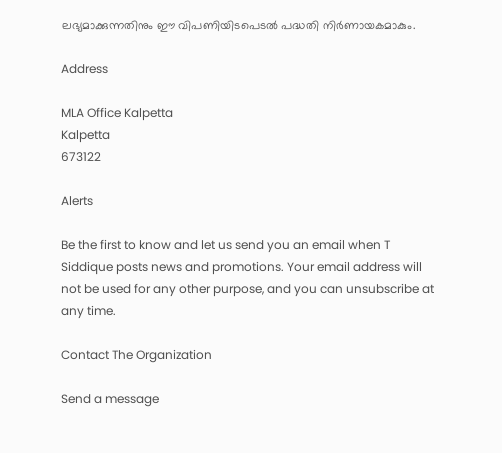ലഭ്യമാക്കുന്നതിനും ഈ വിപണിയിടപെടൽ പദ്ധതി നിർണായകമാകും.

Address

MLA Office Kalpetta
Kalpetta
673122

Alerts

Be the first to know and let us send you an email when T Siddique posts news and promotions. Your email address will not be used for any other purpose, and you can unsubscribe at any time.

Contact The Organization

Send a message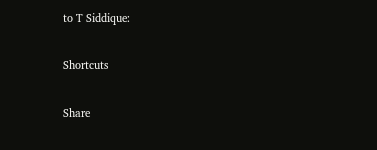to T Siddique:

Shortcuts

Share